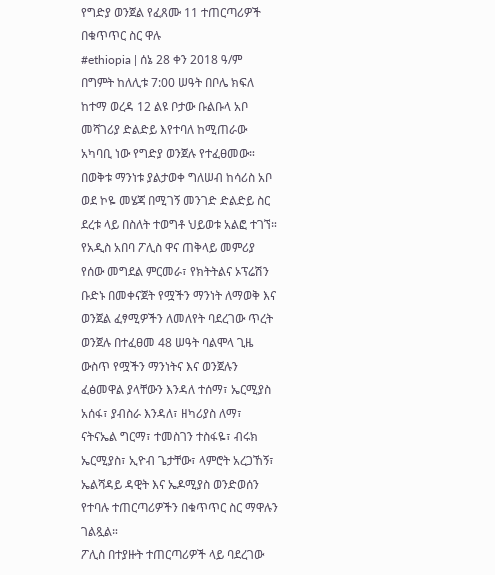የግድያ ወንጀል የፈጸሙ 11 ተጠርጣሪዎች በቁጥጥር ስር ዋሉ
#ethiopia | ሰኔ 28 ቀን 2018 ዓ/ም በግምት ከለሊቱ 7:00 ሠዓት በቦሌ ክፍለ ከተማ ወረዳ 12 ልዩ ቦታው ቡልቡላ አቦ መሻገሪያ ድልድይ እየተባለ ከሚጠራው አካባቢ ነው የግድያ ወንጀሉ የተፈፀመው።
በወቅቱ ማንነቱ ያልታወቀ ግለሠብ ከሳሪስ አቦ ወደ ኮዬ መሄጃ በሚገኝ መንገድ ድልድይ ስር ደረቱ ላይ በስለት ተወግቶ ህይወቱ አልፎ ተገኘ።
የአዲስ አበባ ፖሊስ ዋና ጠቅላይ መምሪያ የሰው መግደል ምርመራ፣ የክትትልና ኦፕሬሽን ቡድኑ በመቀናጀት የሟችን ማንነት ለማወቅ እና ወንጀል ፈፃሚዎችን ለመለየት ባደረገው ጥረት ወንጀሉ በተፈፀመ 48 ሠዓት ባልሞላ ጊዜ ውስጥ የሟችን ማንነትና እና ወንጀሉን ፈፅመዋል ያላቸውን እንዳለ ተሰማ፣ ኤርሚያስ አሰፋ፣ ያብስራ እንዳለ፣ ዘካሪያስ ለማ፣ ናትናኤል ግርማ፣ ተመስገን ተስፋዬ፣ ብሩክ ኤርሚያስ፣ ኢዮብ ጌታቸው፣ ላምሮት አረጋኸኝ፣ ኤልሻዳይ ዳዊት እና ኤዶሚያስ ወንድወሰን የተባሉ ተጠርጣሪዎችን በቁጥጥር ስር ማዋሉን ገልጿል።
ፖሊስ በተያዙት ተጠርጣሪዎች ላይ ባደረገው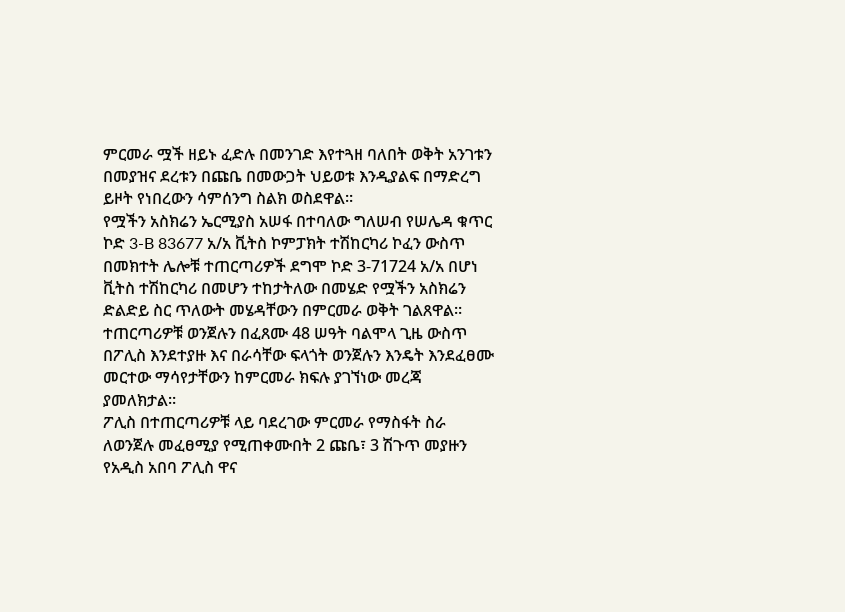ምርመራ ሟች ዘይኑ ፈድሉ በመንገድ እየተጓዘ ባለበት ወቅት አንገቱን በመያዝና ደረቱን በጩቤ በመውጋት ህይወቱ እንዲያልፍ በማድረግ ይዞት የነበረውን ሳምሰንግ ስልክ ወስደዋል።
የሟችን አስክሬን ኤርሚያስ አሠፋ በተባለው ግለሠብ የሠሌዳ ቁጥር ኮድ 3-B 83677 አ/አ ቪትስ ኮምፓክት ተሽከርካሪ ኮፈን ውስጥ በመክተት ሌሎቹ ተጠርጣሪዎች ደግሞ ኮድ 3-71724 አ/አ በሆነ ቪትስ ተሽከርካሪ በመሆን ተከታትለው በመሄድ የሟችን አስክሬን ድልድይ ስር ጥለውት መሄዳቸውን በምርመራ ወቅት ገልጸዋል።
ተጠርጣሪዎቹ ወንጀሉን በፈጸሙ 48 ሠዓት ባልሞላ ጊዜ ውስጥ በፖሊስ እንደተያዙ እና በራሳቸው ፍላጎት ወንጀሉን እንዴት እንደፈፀሙ መርተው ማሳየታቸውን ከምርመራ ክፍሉ ያገኘነው መረጃ ያመለክታል።
ፖሊስ በተጠርጣሪዎቹ ላይ ባደረገው ምርመራ የማስፋት ስራ ለወንጀሉ መፈፀሚያ የሚጠቀሙበት 2 ጩቤ፣ 3 ሽጉጥ መያዙን የአዲስ አበባ ፖሊስ ዋና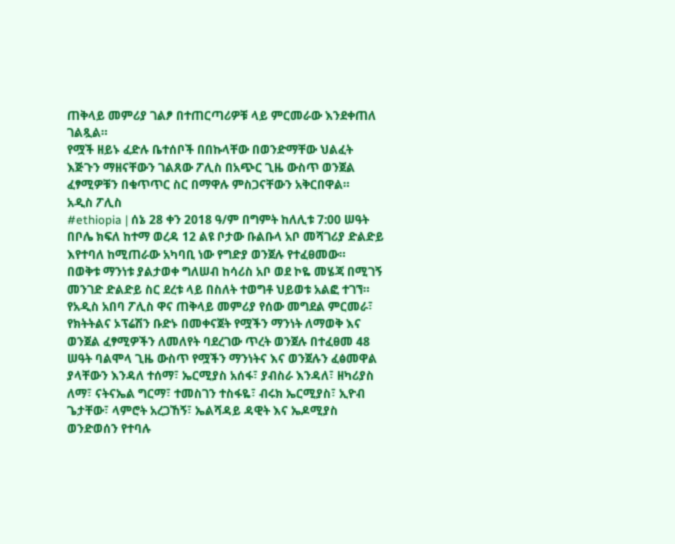ጠቅላይ መምሪያ ገልፆ በተጠርጣሪዎቹ ላይ ምርመራው እንደቀጠለ ገልጿል።
የሟች ዘይኑ ፈድሉ ቤተሰቦች በበኩላቸው በወንድማቸው ህልፈት እጅጉን ማዘናቸውን ገልጸው ፖሊስ በአጭር ጊዜ ውስጥ ወንጀል ፈፃሚዎቹን በቁጥጥር ስር በማዋሉ ምስጋናቸውን አቅርበዋል።
አዲስ ፖሊስ
#ethiopia | ሰኔ 28 ቀን 2018 ዓ/ም በግምት ከለሊቱ 7:00 ሠዓት በቦሌ ክፍለ ከተማ ወረዳ 12 ልዩ ቦታው ቡልቡላ አቦ መሻገሪያ ድልድይ እየተባለ ከሚጠራው አካባቢ ነው የግድያ ወንጀሉ የተፈፀመው።
በወቅቱ ማንነቱ ያልታወቀ ግለሠብ ከሳሪስ አቦ ወደ ኮዬ መሄጃ በሚገኝ መንገድ ድልድይ ስር ደረቱ ላይ በስለት ተወግቶ ህይወቱ አልፎ ተገኘ።
የአዲስ አበባ ፖሊስ ዋና ጠቅላይ መምሪያ የሰው መግደል ምርመራ፣ የክትትልና ኦፕሬሽን ቡድኑ በመቀናጀት የሟችን ማንነት ለማወቅ እና ወንጀል ፈፃሚዎችን ለመለየት ባደረገው ጥረት ወንጀሉ በተፈፀመ 48 ሠዓት ባልሞላ ጊዜ ውስጥ የሟችን ማንነትና እና ወንጀሉን ፈፅመዋል ያላቸውን እንዳለ ተሰማ፣ ኤርሚያስ አሰፋ፣ ያብስራ እንዳለ፣ ዘካሪያስ ለማ፣ ናትናኤል ግርማ፣ ተመስገን ተስፋዬ፣ ብሩክ ኤርሚያስ፣ ኢዮብ ጌታቸው፣ ላምሮት አረጋኸኝ፣ ኤልሻዳይ ዳዊት እና ኤዶሚያስ ወንድወሰን የተባሉ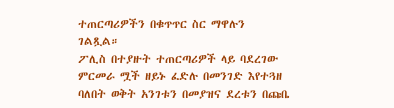ተጠርጣሪዎችን በቁጥጥር ስር ማዋሉን ገልጿል።
ፖሊስ በተያዙት ተጠርጣሪዎች ላይ ባደረገው ምርመራ ሟች ዘይኑ ፈድሉ በመንገድ እየተጓዘ ባለበት ወቅት አንገቱን በመያዝና ደረቱን በጩቤ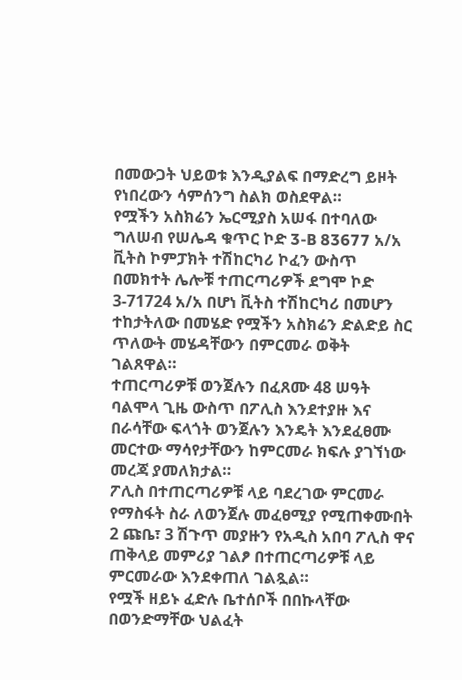በመውጋት ህይወቱ እንዲያልፍ በማድረግ ይዞት የነበረውን ሳምሰንግ ስልክ ወስደዋል።
የሟችን አስክሬን ኤርሚያስ አሠፋ በተባለው ግለሠብ የሠሌዳ ቁጥር ኮድ 3-B 83677 አ/አ ቪትስ ኮምፓክት ተሽከርካሪ ኮፈን ውስጥ በመክተት ሌሎቹ ተጠርጣሪዎች ደግሞ ኮድ 3-71724 አ/አ በሆነ ቪትስ ተሽከርካሪ በመሆን ተከታትለው በመሄድ የሟችን አስክሬን ድልድይ ስር ጥለውት መሄዳቸውን በምርመራ ወቅት ገልጸዋል።
ተጠርጣሪዎቹ ወንጀሉን በፈጸሙ 48 ሠዓት ባልሞላ ጊዜ ውስጥ በፖሊስ እንደተያዙ እና በራሳቸው ፍላጎት ወንጀሉን እንዴት እንደፈፀሙ መርተው ማሳየታቸውን ከምርመራ ክፍሉ ያገኘነው መረጃ ያመለክታል።
ፖሊስ በተጠርጣሪዎቹ ላይ ባደረገው ምርመራ የማስፋት ስራ ለወንጀሉ መፈፀሚያ የሚጠቀሙበት 2 ጩቤ፣ 3 ሽጉጥ መያዙን የአዲስ አበባ ፖሊስ ዋና ጠቅላይ መምሪያ ገልፆ በተጠርጣሪዎቹ ላይ ምርመራው እንደቀጠለ ገልጿል።
የሟች ዘይኑ ፈድሉ ቤተሰቦች በበኩላቸው በወንድማቸው ህልፈት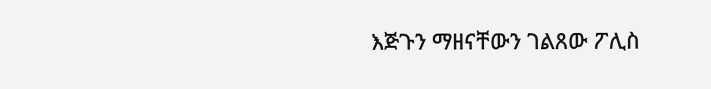እጅጉን ማዘናቸውን ገልጸው ፖሊስ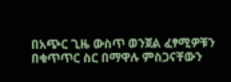በአጭር ጊዜ ውስጥ ወንጀል ፈፃሚዎቹን በቁጥጥር ስር በማዋሉ ምስጋናቸውን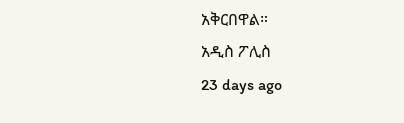አቅርበዋል።
አዲስ ፖሊስ
23 days ago